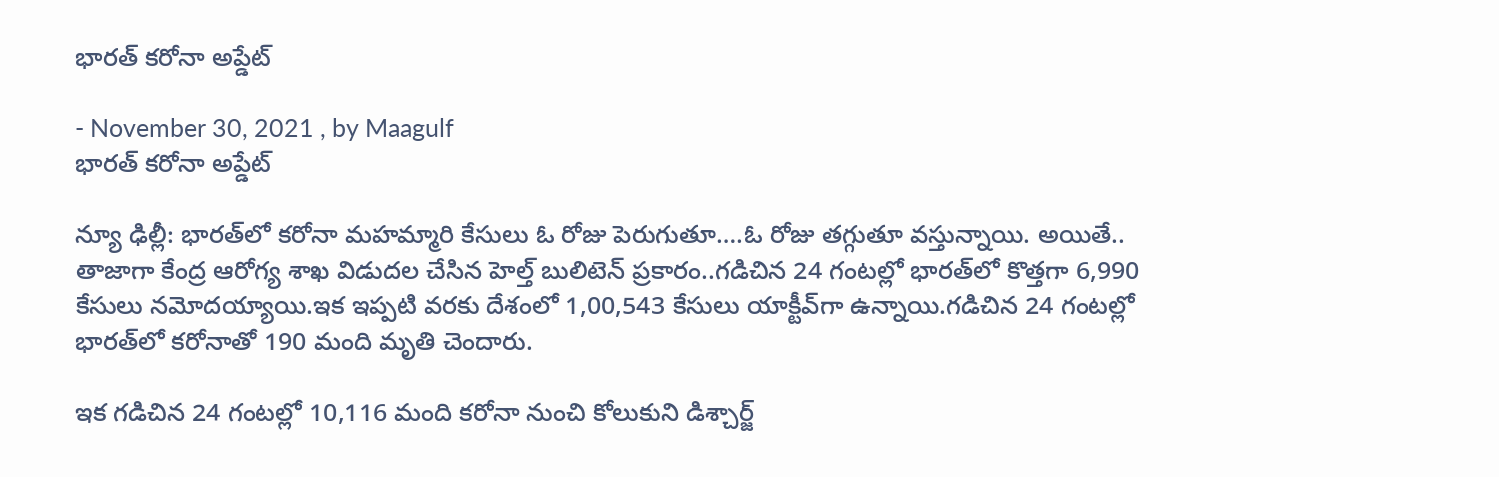భారత్ కరోనా అప్డేట్

- November 30, 2021 , by Maagulf
భారత్ కరోనా అప్డేట్

న్యూ ఢిల్లీ: భార‌త్‌లో కరోనా మహమ్మారి కేసులు ఓ రోజు పెరుగుతూ….ఓ రోజు తగ్గుతూ వస్తున్నాయి. అయితే.. తాజాగా కేంద్ర ఆరోగ్య శాఖ విడుదల చేసిన హెల్త్‌ బులిటెన్‌ ప్రకారం..గ‌డిచిన 24 గంట‌ల్లో భార‌త్‌లో కొత్తగా 6,990 కేసులు న‌మోద‌య్యాయి.ఇక ఇప్పటి వ‌ర‌కు దేశంలో 1,00,543 కేసులు యాక్టీవ్‌గా ఉన్నాయి.గ‌డిచిన 24 గంట‌ల్లో భార‌త్‌లో క‌రోనాతో 190 మంది మృతి చెందారు.

ఇక గడిచిన 24 గంటల్లో 10,116 మంది కరోనా నుంచి కోలుకుని డిశ్చార్జ్‌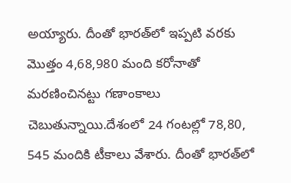అయ్యారు. దీంతో భార‌త్‌లో ఇప్పటి వ‌ర‌కు మొత్తం 4,68,980 మంది క‌రోనాతో మ‌ర‌ణించిన‌ట్టు గ‌ణాంకాలు చెబుతున్నాయి.దేశంలో 24 గంట‌ల్లో 78,80, 545 మందికి టీకాలు వేశారు. దీంతో భార‌త్‌లో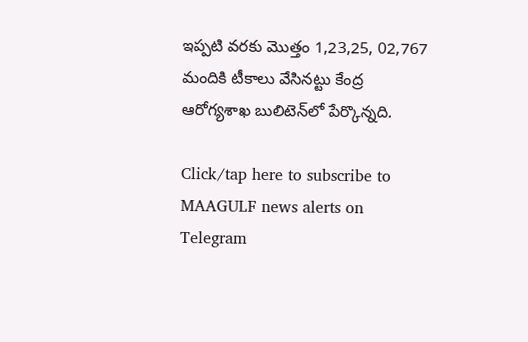ఇప్పటి వ‌ర‌కు మొత్తం 1,23,25, 02,767 మందికి టీకాలు వేసిన‌ట్టు కేంద్ర ఆరోగ్యశాఖ బులిటెన్‌లో పేర్కొన్నది.

Click/tap here to subscribe to MAAGULF news alerts on Telegram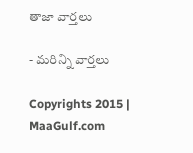తాజా వార్తలు

- మరిన్ని వార్తలు

Copyrights 2015 | MaaGulf.com